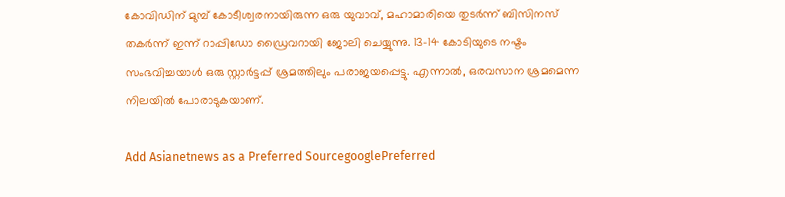കോവിഡിന് മുമ്പ് കോടീശ്വരനായിരുന്ന ഒരു യുവാവ്, മഹാമാരിയെ തുടർന്ന് ബിസിനസ് തകർന്ന് ഇന്ന് റാപ്പിഡോ ഡ്രൈവറായി ജോലി ചെയ്യുന്നു. 13-14 കോടിയുടെ നഷ്ടം സംഭവിച്ചയാൾ ഒരു സ്റ്റാർട്ടപ്പ് ശ്രമത്തിലും പരാജയപ്പെട്ടു. എന്നാൽ, ഒരവസാന ശ്രമമെന്ന നിലയിൽ പോരാടുകയാണ്.

Add Asianetnews as a Preferred SourcegooglePreferred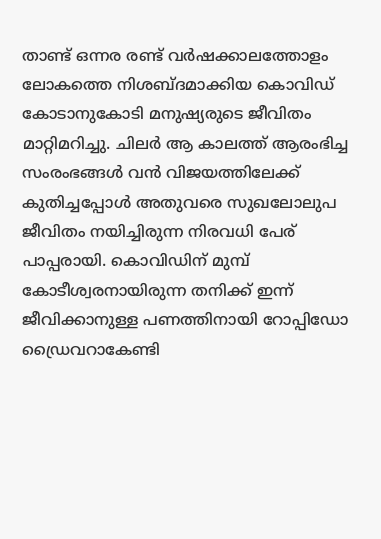താണ്ട് ഒന്നര രണ്ട് വർഷക്കാലത്തോളം ലോകത്തെ നിശബ്ദമാക്കിയ കൊവിഡ് കോടാനുകോടി മനുഷ്യരുടെ ജീവിതം മാറ്റിമറിച്ചു. ചിലർ ആ കാലത്ത് ആരംഭിച്ച സംരംഭങ്ങൾ വൻ വിജയത്തിലേക്ക് കുതിച്ചപ്പോൾ അതുവരെ സുഖലോലുപ ജീവിതം നയിച്ചിരുന്ന നിരവധി പേര് പാപ്പരായി. കൊവിഡിന് മുമ്പ് കോടീശ്വരനായിരുന്ന തനിക്ക് ഇന്ന് ജീവിക്കാനുള്ള പണത്തിനായി റോപ്പിഡോ ഡ്രൈവറാകേണ്ടി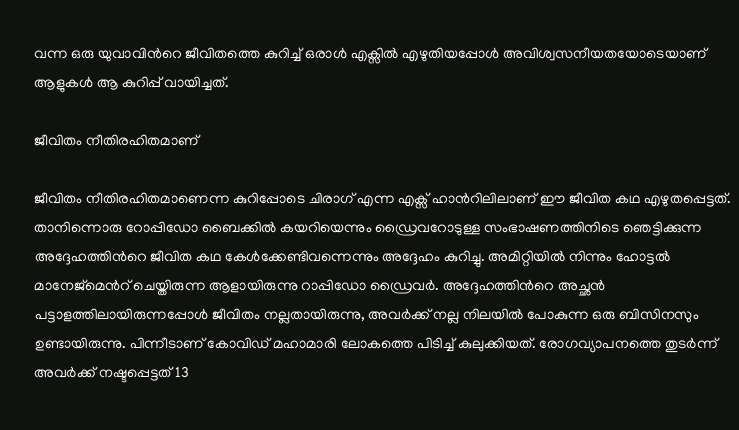വന്ന ഒരു യുവാവിന്‍റെ ജീവിതത്തെ കുറിച്ച് ഒരാൾ എക്സിൽ എഴുതിയപ്പോൾ അവിശ്വസനീയതയോടെയാണ് ആളുകൾ ആ കുറിപ്പ് വായിച്ചത്.

ജീവിതം നീതിരഹിതമാണ്

ജീവിതം നീതിരഹിതമാണെന്ന കുറിപ്പോടെ ചിരാഗ് എന്ന എക്സ് ഹാന്‍റിലിലാണ് ഈ ജീവിത കഥ എഴുതപ്പെട്ടത്. താനിന്നൊരു റോപ്പിഡോ ബൈക്കിൽ കയറിയെന്നും ഡ്രൈവറോടുള്ള സംഭാഷണത്തിനിടെ ഞെട്ടിക്കുന്ന അദ്ദേഹത്തിന്‍റെ ജീവിത കഥ കേൾക്കേണ്ടിവന്നെന്നും അദ്ദേഹം കുറിച്ചു. അമിറ്റിയിൽ നിന്നും ഹോട്ടൽ മാനേജ്‌മെന്‍റ് ചെയ്തിരുന്ന ആളായിരുന്നു റാപ്പിഡോ ഡ്രൈവർ. അദ്ദേഹത്തിന്‍റെ അച്ഛൻ പട്ടാളത്തിലായിരുന്നപ്പോൾ ജീവിതം നല്ലതായിരുന്നു, അവർക്ക് നല്ല നിലയിൽ പോകുന്ന ഒരു ബിസിനസും ഉണ്ടായിരുന്നു. പിന്നീടാണ് കോവിഡ് മഹാമാരി ലോകത്തെ പിടിച്ച് കുലുക്കിയത്. രോഗവ്യാപനത്തെ തുടർന്ന് അവർക്ക് നഷ്ടപ്പെട്ടത് 13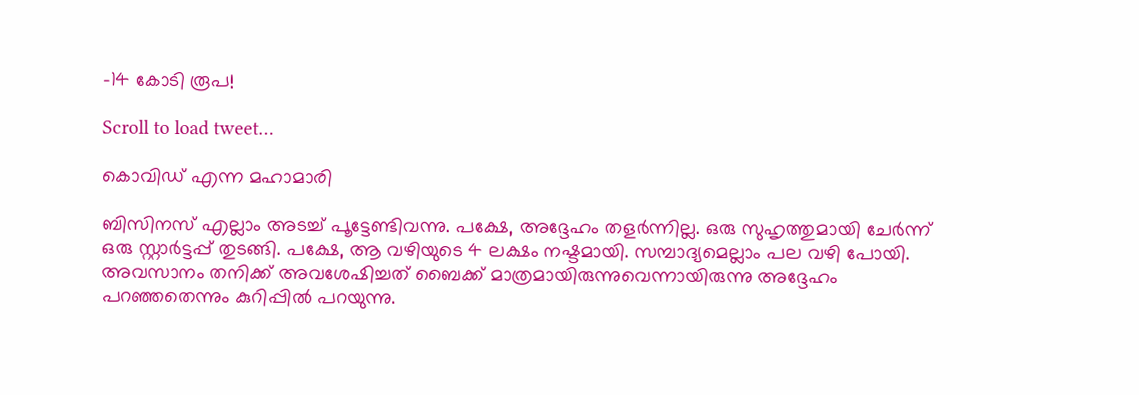-14 കോടി രൂപ!

Scroll to load tweet…

കൊവിഡ് എന്ന മഹാമാരി

ബിസിനസ് എല്ലാം അടച്ച് പൂട്ടേണ്ടിവന്നു. പക്ഷേ, അദ്ദേഹം തളർന്നില്ല. ഒരു സുഹൃത്തുമായി ചേർന്ന് ഒരു സ്റ്റാർട്ടപ്പ് തുടങ്ങി. പക്ഷേ, ആ വഴിയുടെ 4 ലക്ഷം നഷ്ടമായി. സമ്പാദ്യമെല്ലാം പല വഴി പോയി. അവസാനം തനിക്ക് അവശേഷിച്ചത് ബൈക്ക് മാത്രമായിരുന്നുവെന്നായിരുന്നു അദ്ദേഹം പറഞ്ഞതെന്നും കുറിപ്പിൽ പറയുന്നു.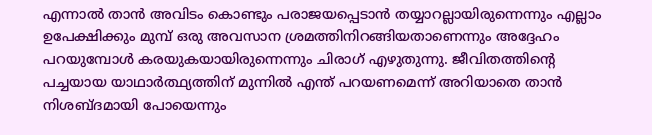എന്നാൽ താൻ അവിടം കൊണ്ടും പരാജയപ്പെടാൻ തയ്യാറല്ലായിരുന്നെന്നും എല്ലാം ഉപേക്ഷിക്കും മുമ്പ് ഒരു അവസാന ശ്രമത്തിനിറങ്ങിയതാണെന്നും അദ്ദേഹം പറയുമ്പോൾ കരയുകയായിരുന്നെന്നും ചിരാഗ് എഴുതുന്നു. ജീവിതത്തിന്‍റെ പച്ചയായ യാഥാർത്ഥ്യത്തിന് മുന്നിൽ എന്ത് പറയണമെന്ന് അറിയാതെ താൻ നിശബ്ദമായി പോയെന്നും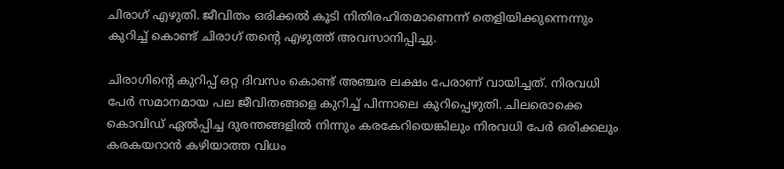ചിരാഗ് എഴുതി. ജീവിതം ഒരിക്കൽ കൂടി നിതിരഹിതമാണെന്ന് തെളിയിക്കുന്നെന്നും കുറിച്ച് കൊണ്ട് ചിരാഗ് തന്‍റെ എഴുത്ത് അവസാനിപ്പിച്ചു.

ചിരാഗിന്‍റെ കുറിപ്പ് ഒറ്റ ദിവസം കൊണ്ട് അഞ്ചര ലക്ഷം പേരാണ് വായിച്ചത്. നിരവധി പേർ സമാനമായ പല ജീവിതങ്ങളെ കുറിച്ച് പിന്നാലെ കുറിപ്പെഴുതി. ചിലരൊക്കെ കൊവിഡ് ഏൽപ്പിച്ച ദുരന്തങ്ങളിൽ നിന്നും കരകേറിയെങ്കിലും നിരവധി പേർ ഒരിക്കലും കരകയറാൻ കഴിയാത്ത വിധം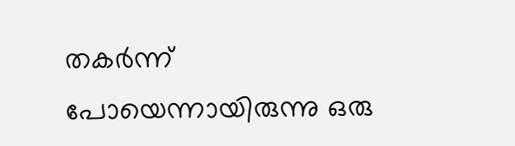തകർന്ന് പോയെന്നായിരുന്നു ഒരു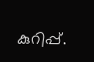കുറിപ്പ്.